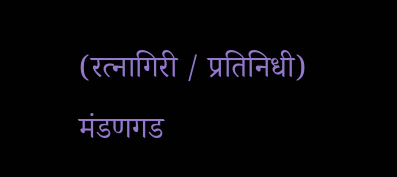(रत्नागिरी / प्रतिनिधी)
मंडणगड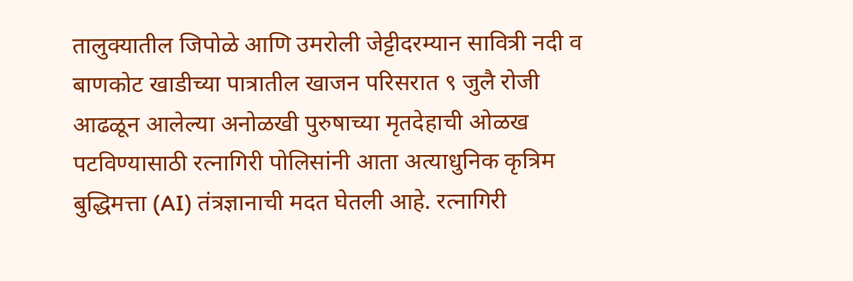तालुक्यातील जिपोळे आणि उमरोली जेट्टीदरम्यान सावित्री नदी व बाणकोट खाडीच्या पात्रातील खाजन परिसरात ९ जुलै रोजी आढळून आलेल्या अनोळखी पुरुषाच्या मृतदेहाची ओळख पटविण्यासाठी रत्नागिरी पोलिसांनी आता अत्याधुनिक कृत्रिम बुद्धिमत्ता (AI) तंत्रज्ञानाची मदत घेतली आहे. रत्नागिरी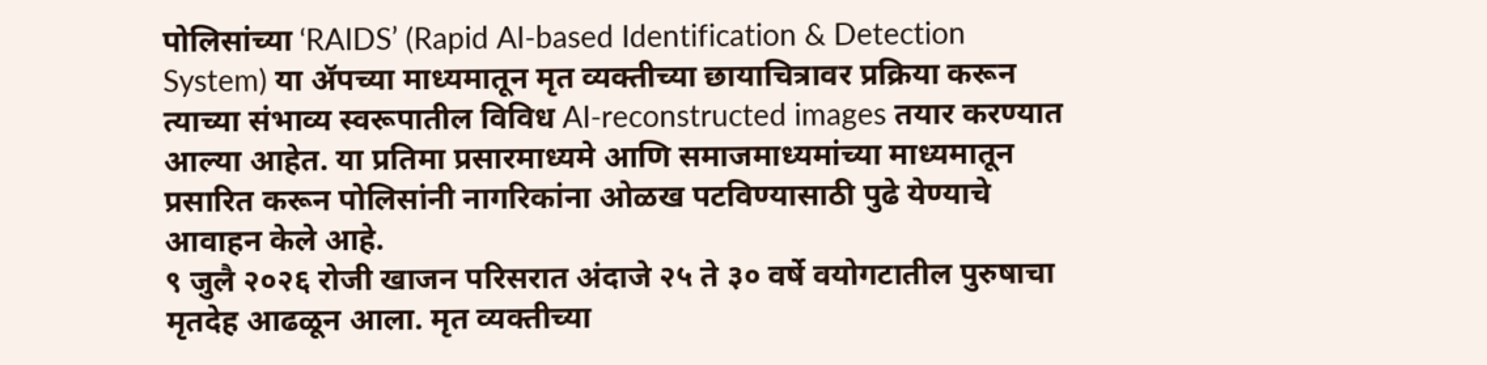पोलिसांच्या ‘RAIDS’ (Rapid AI-based Identification & Detection System) या ॲपच्या माध्यमातून मृत व्यक्तीच्या छायाचित्रावर प्रक्रिया करून त्याच्या संभाव्य स्वरूपातील विविध AI-reconstructed images तयार करण्यात आल्या आहेत. या प्रतिमा प्रसारमाध्यमे आणि समाजमाध्यमांच्या माध्यमातून प्रसारित करून पोलिसांनी नागरिकांना ओळख पटविण्यासाठी पुढे येण्याचे आवाहन केले आहे.
९ जुलै २०२६ रोजी खाजन परिसरात अंदाजे २५ ते ३० वर्षे वयोगटातील पुरुषाचा मृतदेह आढळून आला. मृत व्यक्तीच्या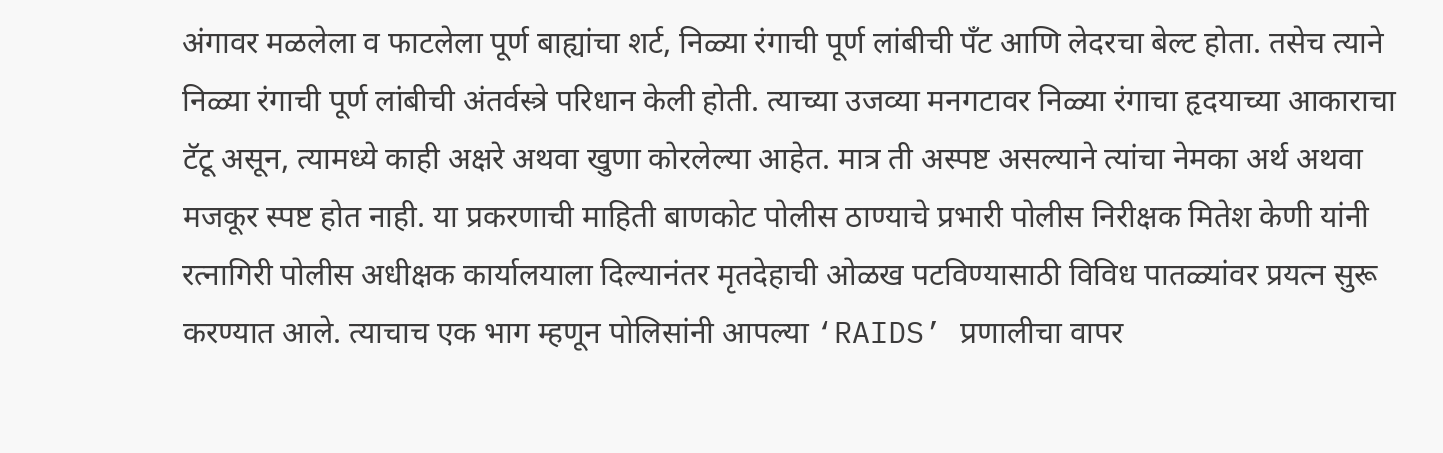अंगावर मळलेला व फाटलेला पूर्ण बाह्यांचा शर्ट, निळ्या रंगाची पूर्ण लांबीची पँट आणि लेदरचा बेल्ट होता. तसेच त्याने निळ्या रंगाची पूर्ण लांबीची अंतर्वस्त्रे परिधान केली होती. त्याच्या उजव्या मनगटावर निळ्या रंगाचा हृदयाच्या आकाराचा टॅटू असून, त्यामध्ये काही अक्षरे अथवा खुणा कोरलेल्या आहेत. मात्र ती अस्पष्ट असल्याने त्यांचा नेमका अर्थ अथवा मजकूर स्पष्ट होत नाही. या प्रकरणाची माहिती बाणकोट पोलीस ठाण्याचे प्रभारी पोलीस निरीक्षक मितेश केणी यांनी रत्नागिरी पोलीस अधीक्षक कार्यालयाला दिल्यानंतर मृतदेहाची ओळख पटविण्यासाठी विविध पातळ्यांवर प्रयत्न सुरू करण्यात आले. त्याचाच एक भाग म्हणून पोलिसांनी आपल्या ‘RAIDS’ प्रणालीचा वापर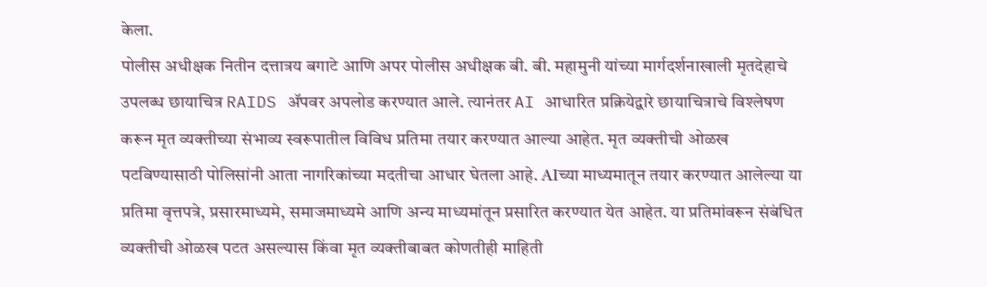केला.
पोलीस अधीक्षक नितीन दत्तात्रय बगाटे आणि अपर पोलीस अधीक्षक बी. बी. महामुनी यांच्या मार्गदर्शनाखाली मृतदेहाचे उपलब्ध छायाचित्र RAIDS ॲपवर अपलोड करण्यात आले. त्यानंतर AI आधारित प्रक्रियेद्वारे छायाचित्राचे विश्लेषण करून मृत व्यक्तीच्या संभाव्य स्वरूपातील विविध प्रतिमा तयार करण्यात आल्या आहेत. मृत व्यक्तीची ओळख पटविण्यासाठी पोलिसांनी आता नागरिकांच्या मदतीचा आधार घेतला आहे. AIच्या माध्यमातून तयार करण्यात आलेल्या या प्रतिमा वृत्तपत्रे, प्रसारमाध्यमे, समाजमाध्यमे आणि अन्य माध्यमांतून प्रसारित करण्यात येत आहेत. या प्रतिमांवरून संबंधित व्यक्तीची ओळख पटत असल्यास किंवा मृत व्यक्तीबाबत कोणतीही माहिती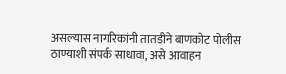असल्यास नागरिकांनी तातडीने बाणकोट पोलीस ठाण्याशी संपर्क साधावा, असे आवाहन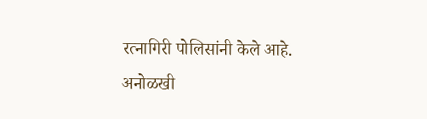रत्नागिरी पोलिसांनी केले आहे.
अनोळखी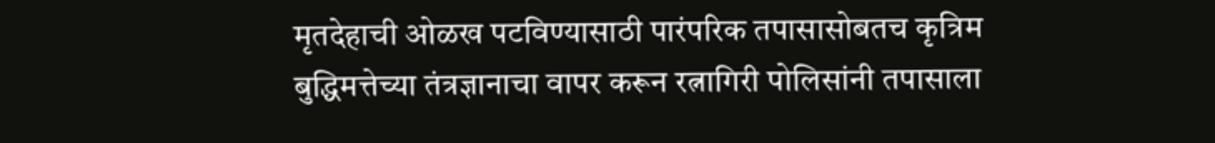मृतदेहाची ओळख पटविण्यासाठी पारंपरिक तपासासोबतच कृत्रिम बुद्धिमत्तेच्या तंत्रज्ञानाचा वापर करून रत्नागिरी पोलिसांनी तपासाला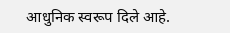आधुनिक स्वरूप दिले आहे.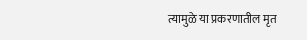त्यामुळे या प्रकरणातील मृत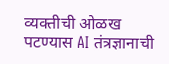व्यक्तीची ओळख पटण्यास AI तंत्रज्ञानाची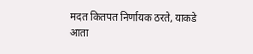मदत कितपत निर्णायक ठरते, याकडे आता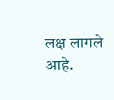लक्ष लागले आहे.